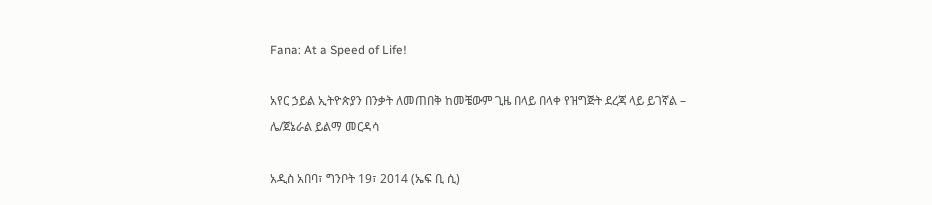Fana: At a Speed of Life!

አየር ኃይል ኢትዮጵያን በንቃት ለመጠበቅ ከመቼውም ጊዜ በላይ በላቀ የዝግጅት ደረጃ ላይ ይገኛል – ሌ/ጀኔራል ይልማ መርዳሳ

አዲስ አበባ፣ ግንቦት 19፣ 2014 (ኤፍ ቢ ሲ)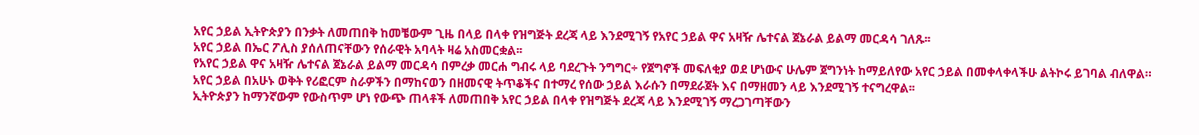አየር ኃይል ኢትዮጵያን በንቃት ለመጠበቅ ከመቼውም ጊዜ በላይ በላቀ የዝግጅት ደረጃ ላይ እንደሚገኝ የአየር ኃይል ዋና አዛዥ ሌተናል ጀኔራል ይልማ መርዳሳ ገለጹ፡፡
አየር ኃይል በኤር ፖሊስ ያሰለጠናቸውን የሰራዊት አባላት ዛሬ አስመርቋል፡፡
የአየር ኃይል ዋና አዛዥ ሌተናል ጀኔራል ይልማ መርዳሳ በምረቃ መርሐ ግብሩ ላይ ባደረጉት ንግግር÷ የጀግኖች መፍለቂያ ወደ ሆነውና ሁሌም ጀግንነት ከማይለየው አየር ኃይል በመቀላቀላችሁ ልትኮሩ ይገባል ብለዋል።
አየር ኃይል በአሁኑ ወቅት የሪፎርም ስራዎችን በማከናወን በዘመናዊ ትጥቆችና በተማረ የሰው ኃይል እራሱን በማደራጀት እና በማዘመን ላይ እንደሚገኝ ተናግረዋል፡፡
ኢትዮጵያን ከማንኛውም የውስጥም ሆነ የውጭ ጠላቶች ለመጠበቅ አየር ኃይል በላቀ የዝግጅት ደረጃ ላይ እንደሚገኝ ማረጋገጣቸውን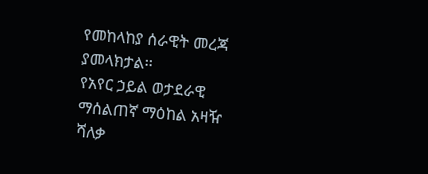የመከላከያ ሰራዊት መረጃ ያመላክታል፡፡
የአየር ኃይል ወታደራዊ ማሰልጠኛ ማዕከል አዛዥ ሻለቃ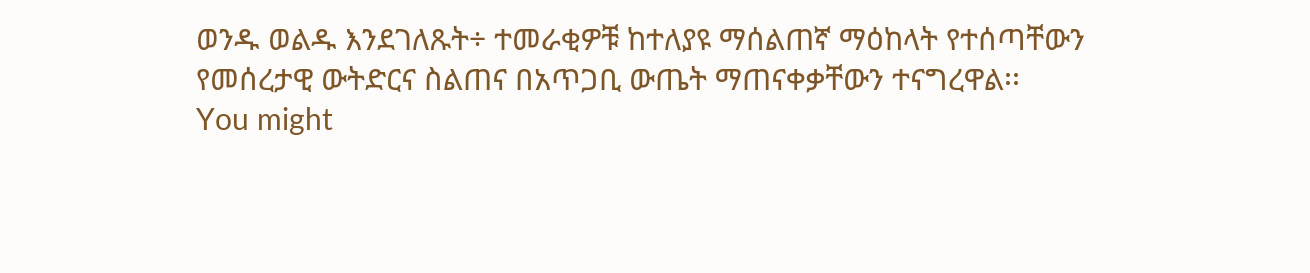ወንዱ ወልዱ እንደገለጹት÷ ተመራቂዎቹ ከተለያዩ ማሰልጠኛ ማዕከላት የተሰጣቸውን የመሰረታዊ ውትድርና ስልጠና በአጥጋቢ ውጤት ማጠናቀቃቸውን ተናግረዋል፡፡
You might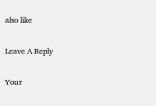also like

Leave A Reply

Your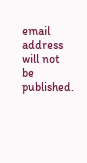email address will not be published.